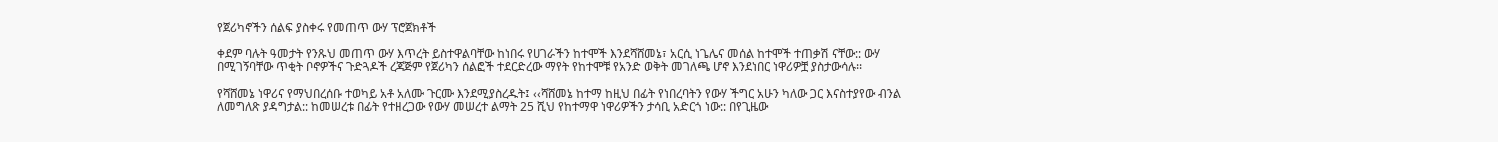የጀሪካኖችን ሰልፍ ያስቀሩ የመጠጥ ውሃ ፕሮጀክቶች

ቀደም ባሉት ዓመታት የንጹህ መጠጥ ውሃ እጥረት ይስተዋልባቸው ከነበሩ የሀገራችን ከተሞች እንደሻሸመኔ፣ አርሲ ነጌሌና መሰል ከተሞች ተጠቃሽ ናቸው:: ውሃ በሚገኝባቸው ጥቂት ቦኖዎችና ጉድጓዶች ረጃጅም የጀሪካን ሰልፎች ተደርድረው ማየት የከተሞቹ የአንድ ወቅት መገለጫ ሆኖ እንደነበር ነዋሪዎቿ ያስታውሳሉ፡፡

የሻሸመኔ ነዋሪና የማህበረሰቡ ተወካይ አቶ አለሙ ጉርሙ እንደሚያስረዱት፤ ‹‹ሻሸመኔ ከተማ ከዚህ በፊት የነበረባትን የውሃ ችግር አሁን ካለው ጋር እናስተያየው ብንል ለመግለጽ ያዳግታል:: ከመሠረቱ በፊት የተዘረጋው የውሃ መሠረተ ልማት 25 ሺህ የከተማዋ ነዋሪዎችን ታሳቢ አድርጎ ነው:: በየጊዜው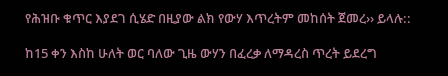የሕዝቡ ቁጥር እያደገ ሲሄድ በዚያው ልክ የውሃ እጥረትም መከሰት ጀመረ›› ይላሉ::

ከ15 ቀን እስከ ሁለት ወር ባለው ጊዜ ውሃን በፈረቃ ለማዳረስ ጥረት ይደረግ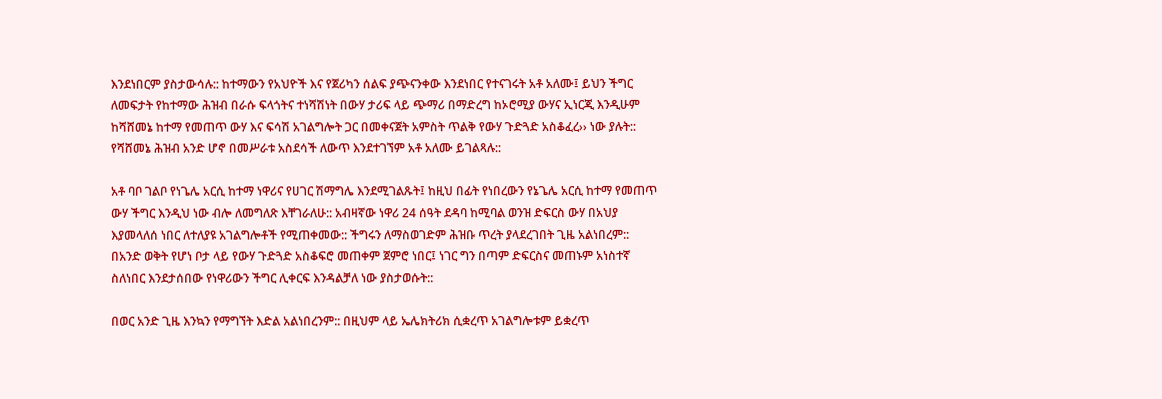እንደነበርም ያስታውሳሉ:: ከተማውን የአህዮች እና የጀሪካን ሰልፍ ያጭናንቀው እንደነበር የተናገሩት አቶ አለሙ፤ ይህን ችግር ለመፍታት የከተማው ሕዝብ በራሱ ፍላጎትና ተነሻሽነት በውሃ ታሪፍ ላይ ጭማሪ በማድረግ ከኦሮሚያ ውሃና ኢነርጂ እንዲሁም ከሻሸመኔ ከተማ የመጠጥ ውሃ እና ፍሳሽ አገልግሎት ጋር በመቀናጀት አምስት ጥልቅ የውሃ ጉድጓድ አስቆፈረ›› ነው ያሉት:: የሻሸመኔ ሕዝብ አንድ ሆኖ በመሥራቱ አስደሳች ለውጥ እንደተገኘም አቶ አለሙ ይገልጻሉ::

አቶ ባቦ ገልቦ የነጌሌ አርሲ ከተማ ነዋሪና የሀገር ሽማግሌ እንደሚገልጹት፤ ከዚህ በፊት የነበረውን የኔጌሌ አርሲ ከተማ የመጠጥ ውሃ ችግር እንዲህ ነው ብሎ ለመግለጽ እቸገራለሁ:: አብዛኛው ነዋሪ 24 ሰዓት ደዳባ ከሚባል ወንዝ ድፍርስ ውሃ በአህያ እያመላለሰ ነበር ለተለያዩ አገልግሎቶች የሚጠቀመው:: ችግሩን ለማስወገድም ሕዝቡ ጥረት ያላደረገበት ጊዜ አልነበረም:: በአንድ ወቅት የሆነ ቦታ ላይ የውሃ ጉድጓድ አስቆፍሮ መጠቀም ጀምሮ ነበር፤ ነገር ግን በጣም ድፍርስና መጠኑም አነስተኛ ስለነበር እንደታሰበው የነዋሪውን ችግር ሊቀርፍ እንዳልቻለ ነው ያስታወሱት::

በወር አንድ ጊዜ እንኳን የማግኘት እድል አልነበረንም:: በዚህም ላይ ኤሌክትሪክ ሲቋረጥ አገልግሎቱም ይቋረጥ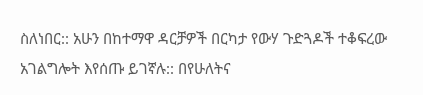ስለነበር:: አሁን በከተማዋ ዳርቻዎች በርካታ የውሃ ጉድጓዶች ተቆፍረው አገልግሎት እየሰጡ ይገኛሉ:: በየሁለትና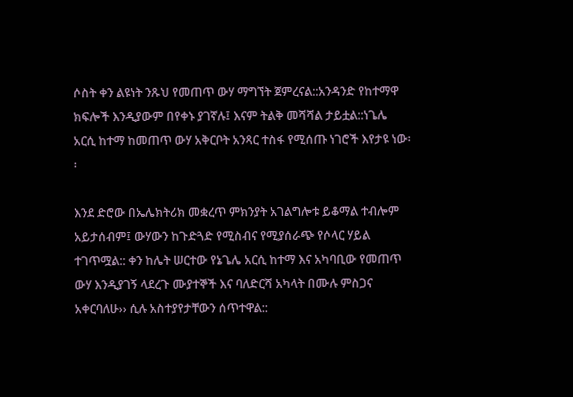ሶስት ቀን ልዩነት ንጹህ የመጠጥ ውሃ ማግኘት ጀምረናል::አንዳንድ የከተማዋ ክፍሎች እንዲያውም በየቀኑ ያገኛሉ፤ እናም ትልቅ መሻሻል ታይቷል::ነጌሌ አርሲ ከተማ ከመጠጥ ውሃ አቅርቦት አንጻር ተስፋ የሚሰጡ ነገሮች እየታዩ ነው፡፡

እንደ ድሮው በኤሌክትሪክ መቋረጥ ምክንያት አገልግሎቱ ይቆማል ተብሎም አይታሰብም፤ ውሃውን ከጉድጓድ የሚስብና የሚያሰራጭ የሶላር ሃይል ተገጥሟል:: ቀን ከሌት ሠርተው የኔጌሌ አርሲ ከተማ እና አካባቢው የመጠጥ ውሃ እንዲያገኝ ላደረጉ ሙያተኞች እና ባለድርሻ አካላት በሙሉ ምስጋና አቀርባለሁ›› ሲሉ አስተያየታቸውን ሰጥተዋል::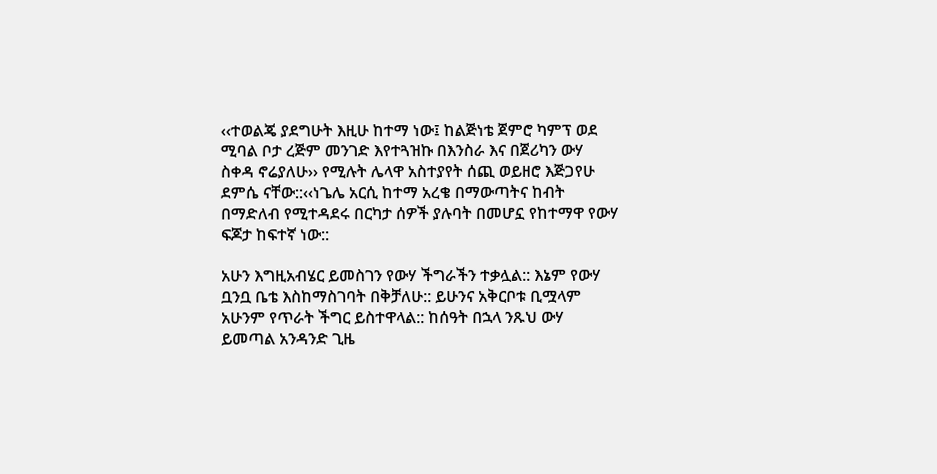‹‹ተወልጄ ያደግሁት እዚሁ ከተማ ነው፤ ከልጅነቴ ጀምሮ ካምፕ ወደ ሚባል ቦታ ረጅም መንገድ እየተጓዝኩ በእንስራ እና በጀሪካን ውሃ ስቀዳ ኖሬያለሁ›› የሚሉት ሌላዋ አስተያየት ሰጪ ወይዘሮ እጅጋየሁ ደምሴ ናቸው::‹‹ነጌሌ አርሲ ከተማ አረቄ በማውጣትና ከብት በማድለብ የሚተዳደሩ በርካታ ሰዎች ያሉባት በመሆኗ የከተማዋ የውሃ ፍጆታ ከፍተኛ ነው::

አሁን እግዚአብሄር ይመስገን የውሃ ችግራችን ተቃሏል:: እኔም የውሃ ቧንቧ ቤቴ እስከማስገባት በቅቻለሁ:: ይሁንና አቅርቦቱ ቢሟላም አሁንም የጥራት ችግር ይስተዋላል:: ከሰዓት በኋላ ንጹህ ውሃ ይመጣል አንዳንድ ጊዜ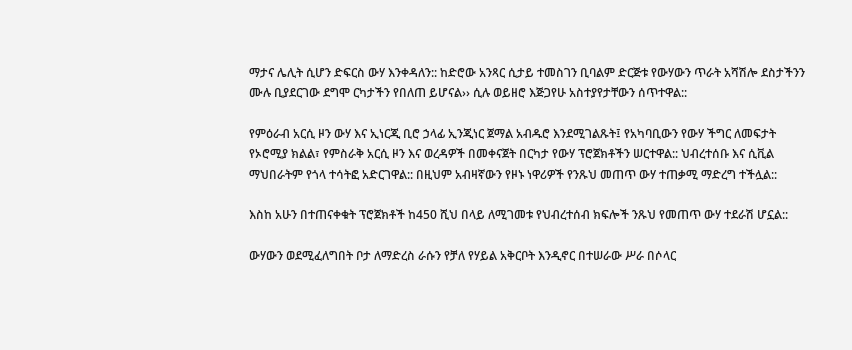ማታና ሌሊት ሲሆን ድፍርስ ውሃ እንቀዳለን:: ከድሮው አንጻር ሲታይ ተመስገን ቢባልም ድርጅቱ የውሃውን ጥራት አሻሽሎ ደስታችንን ሙሉ ቢያደርገው ደግሞ ርካታችን የበለጠ ይሆናል›› ሲሉ ወይዘሮ እጅጋየሁ አስተያየታቸውን ሰጥተዋል::

የምዕራብ አርሲ ዞን ውሃ እና ኢነርጂ ቢሮ ኃላፊ ኢንጂነር ጀማል አብዱሮ እንደሚገልጹት፤ የአካባቢውን የውሃ ችግር ለመፍታት የኦሮሚያ ክልል፣ የምስራቅ አርሲ ዞን እና ወረዳዎች በመቀናጀት በርካታ የውሃ ፕሮጀክቶችን ሠርተዋል:: ህብረተሰቡ እና ሲቪል ማህበራትም የጎላ ተሳትፎ አድርገዋል:: በዚህም አብዛኛውን የዞኑ ነዋሪዎች የንጹህ መጠጥ ውሃ ተጠቃሚ ማድረግ ተችሏል::

እስከ አሁን በተጠናቀቁት ፕሮጀክቶች ከ450 ሺህ በላይ ለሚገመቱ የህብረተሰብ ክፍሎች ንጹህ የመጠጥ ውሃ ተደራሽ ሆኗል::

ውሃውን ወደሚፈለግበት ቦታ ለማድረስ ራሱን የቻለ የሃይል አቅርቦት እንዲኖር በተሠራው ሥራ በሶላር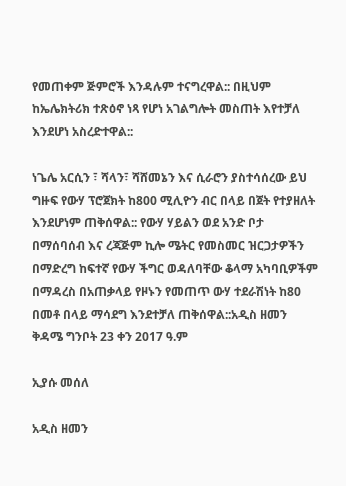የመጠቀም ጅምሮች እንዳሉም ተናግረዋል:: በዚህም ከኤሌክትሪክ ተጽዕኖ ነጻ የሆነ አገልግሎት መስጠት እየተቻለ እንደሆነ አስረድተዋል::

ነጌሌ አርሲን ፣ ሻላን፣ ሻሸመኔን እና ሲራሮን ያስተሳሰረው ይህ ግዙፍ የውሃ ፕሮጀክት ከ800 ሚሊዮን ብር በላይ በጀት የተያዘለት እንደሆነም ጠቅሰዋል:: የውሃ ሃይልን ወደ አንድ ቦታ በማሰባሰብ እና ረጃጅም ኪሎ ሜትር የመስመር ዝርጋታዎችን በማድረግ ከፍተኛ የውሃ ችግር ወዳለባቸው ቆላማ አካባቢዎችም በማዳረስ በአጠቃላይ የዞኑን የመጠጥ ውሃ ተደራሽነት ከ80 በመቶ በላይ ማሳደግ እንደተቻለ ጠቅሰዋል::አዲስ ዘመን ቅዳሜ ግንቦት 23 ቀን 2017 ዓ.ም

ኢያሱ መሰለ

አዲስ ዘመን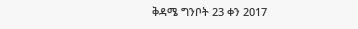ቅዳሜ ግንቦት 23 ቀን 2017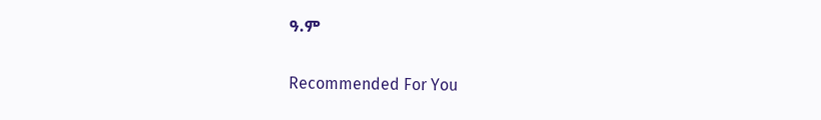ዓ.ም

Recommended For You